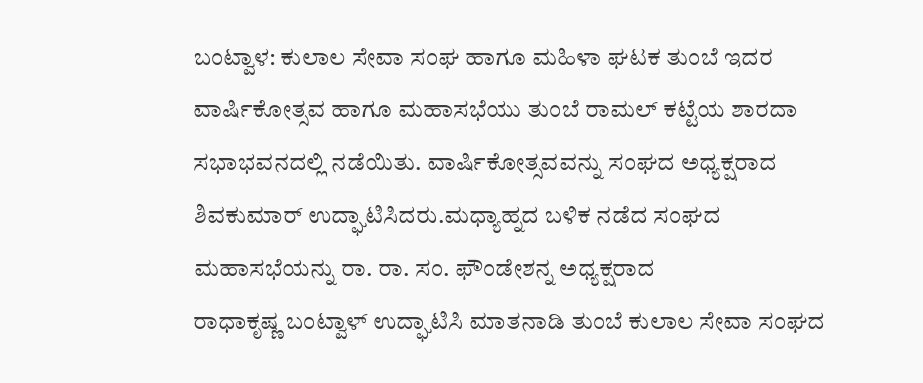ಬಂಟ್ವಾಳ: ಕುಲಾಲ ಸೇವಾ ಸಂಘ ಹಾಗೂ ಮಹಿಳಾ ಘಟಕ ತುಂಬೆ ಇದರ ವಾರ್ಷಿಕೋತ್ಸವ ಹಾಗೂ ಮಹಾಸಭೆಯು ತುಂಬೆ ರಾಮಲ್ ಕಟ್ಟೆಯ ಶಾರದಾ ಸಭಾಭವನದಲ್ಲಿ ನಡೆಯಿತು. ವಾರ್ಷಿಕೋತ್ಸವವನ್ನು ಸಂಘದ ಅಧ್ಯಕ್ಷರಾದ ಶಿವಕುಮಾರ್ ಉದ್ಘಾಟಿಸಿದರು.ಮಧ್ಯಾಹ್ನದ ಬಳಿಕ ನಡೆದ ಸಂಘದ ಮಹಾಸಭೆಯನ್ನು ರಾ. ರಾ. ಸಂ. ಫೌಂಡೇಶನ್ನ ಅಧ್ಯಕ್ಷರಾದ
ರಾಧಾಕೃಷ್ಣ ಬಂಟ್ವಾಳ್ ಉದ್ಘಾಟಿಸಿ ಮಾತನಾಡಿ ತುಂಬೆ ಕುಲಾಲ ಸೇವಾ ಸಂಘದ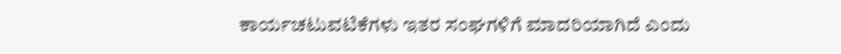ಕಾರ್ಯಚಟುವಟಿಕೆಗಳು ಇತರ ಸಂಘಗಳಿಗೆ ಮಾದರಿಯಾಗಿದೆ ಎಂದು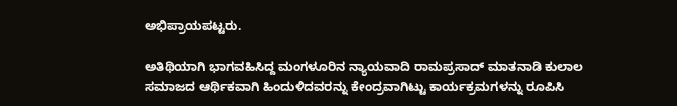ಅಭಿಪ್ರಾಯಪಟ್ಟರು.

ಅತಿಥಿಯಾಗಿ ಭಾಗವಹಿಸಿದ್ದ ಮಂಗಳೂರಿನ ನ್ಯಾಯವಾದಿ ರಾಮಪ್ರಸಾದ್ ಮಾತನಾಡಿ ಕುಲಾಲ ಸಮಾಜದ ಆರ್ಥಿಕವಾಗಿ ಹಿಂದುಳಿದವರನ್ನು ಕೇಂದ್ರವಾಗಿಟ್ಟು ಕಾರ್ಯಕ್ರಮಗಳನ್ನು ರೂಪಿಸಿ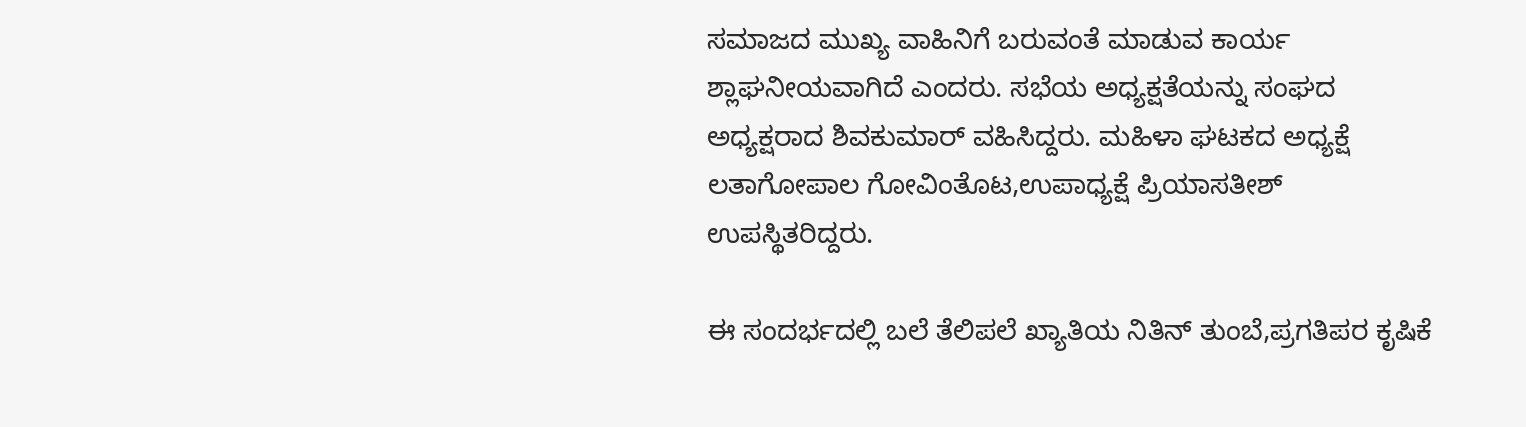ಸಮಾಜದ ಮುಖ್ಯ ವಾಹಿನಿಗೆ ಬರುವಂತೆ ಮಾಡುವ ಕಾರ್ಯ ಶ್ಲಾಘನೀಯವಾಗಿದೆ ಎಂದರು. ಸಭೆಯ ಅಧ್ಯಕ್ಷತೆಯನ್ನು ಸಂಘದ ಅಧ್ಯಕ್ಷರಾದ ಶಿವಕುಮಾರ್ ವಹಿಸಿದ್ದರು. ಮಹಿಳಾ ಘಟಕದ ಅಧ್ಯಕ್ಷೆ ಲತಾಗೋಪಾಲ ಗೋವಿಂತೊಟ,ಉಪಾಧ್ಯಕ್ಷೆ ಪ್ರಿಯಾಸತೀಶ್ ಉಪಸ್ಥಿತರಿದ್ದರು.

ಈ ಸಂದರ್ಭದಲ್ಲಿ ಬಲೆ ತೆಲಿಪಲೆ ಖ್ಯಾತಿಯ ನಿತಿನ್ ತುಂಬೆ,ಪ್ರಗತಿಪರ ಕೃಷಿಕೆ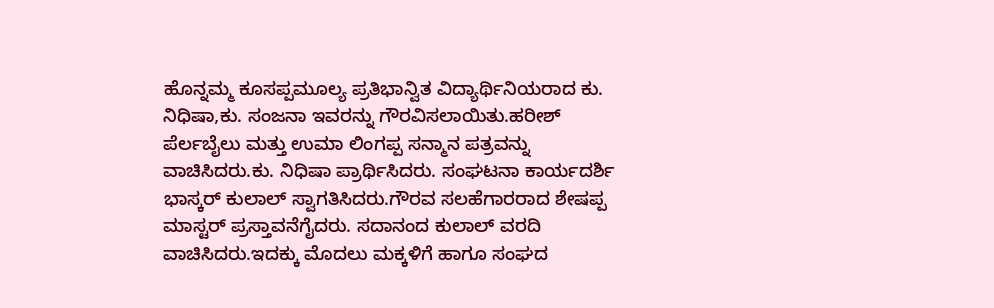ಹೊನ್ನಮ್ಮ ಕೂಸಪ್ಪಮೂಲ್ಯ ಪ್ರತಿಭಾನ್ವಿತ ವಿದ್ಯಾರ್ಥಿನಿಯರಾದ ಕು. ನಿಧಿಷಾ,ಕು. ಸಂಜನಾ ಇವರನ್ನು ಗೌರವಿಸಲಾಯಿತು.ಹರೀಶ್ ಪೆರ್ಲಬೈಲು ಮತ್ತು ಉಮಾ ಲಿಂಗಪ್ಪ ಸನ್ಮಾನ ಪತ್ರವನ್ನು ವಾಚಿಸಿದರು.ಕು. ನಿಧಿಷಾ ಪ್ರಾರ್ಥಿಸಿದರು. ಸಂಘಟನಾ ಕಾರ್ಯದರ್ಶಿ ಭಾಸ್ಕರ್ ಕುಲಾಲ್ ಸ್ವಾಗತಿಸಿದರು.ಗೌರವ ಸಲಹೆಗಾರರಾದ ಶೇಷಪ್ಪ ಮಾಸ್ಟರ್ ಪ್ರಸ್ತಾವನೆಗೈದರು. ಸದಾನಂದ ಕುಲಾಲ್ ವರದಿ ವಾಚಿಸಿದರು.ಇದಕ್ಕು ಮೊದಲು ಮಕ್ಕಳಿಗೆ ಹಾಗೂ ಸಂಘದ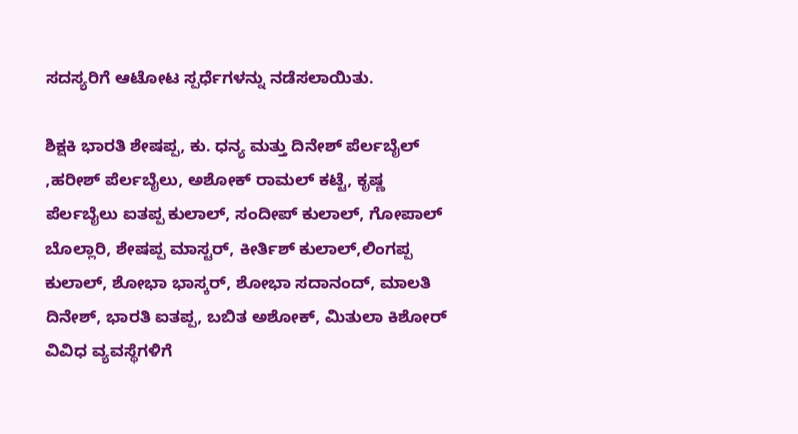ಸದಸ್ಯರಿಗೆ ಆಟೋಟ ಸ್ಪರ್ಧೆಗಳನ್ನು ನಡೆಸಲಾಯಿತು.

ಶಿಕ್ಷಕಿ ಭಾರತಿ ಶೇಷಪ್ಪ, ಕು. ಧನ್ಯ ಮತ್ತು ದಿನೇಶ್ ಪೆರ್ಲಬೈಲ್ ,ಹರೀಶ್ ಪೆರ್ಲಬೈಲು, ಅಶೋಕ್ ರಾಮಲ್ ಕಟ್ಟೆ, ಕೃಷ್ಣ ಪೆರ್ಲಬೈಲು ಐತಪ್ಪ ಕುಲಾಲ್, ಸಂದೀಪ್ ಕುಲಾಲ್, ಗೋಪಾಲ್ ಬೊಲ್ಲಾರಿ, ಶೇಷಪ್ಪ ಮಾಸ್ಟರ್, ಕೀರ್ತಿಶ್ ಕುಲಾಲ್,ಲಿಂಗಪ್ಪ ಕುಲಾಲ್, ಶೋಭಾ ಭಾಸ್ಕರ್, ಶೋಭಾ ಸದಾನಂದ್, ಮಾಲತಿ ದಿನೇಶ್, ಭಾರತಿ ಐತಪ್ಪ, ಬಬಿತ ಅಶೋಕ್, ಮಿತುಲಾ ಕಿಶೋರ್ ವಿವಿಧ ವ್ಯವಸ್ಥೆಗಳಿಗೆ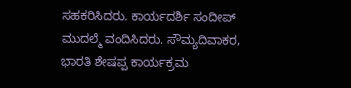ಸಹಕರಿಸಿದರು. ಕಾರ್ಯದರ್ಶಿ ಸಂದೀಪ್ ಮುದಲ್ಮೆ ವಂದಿಸಿದರು. ಸೌಮ್ಯದಿವಾಕರ, ಭಾರತಿ ಶೇಷಪ್ಪ ಕಾರ್ಯಕ್ರಮ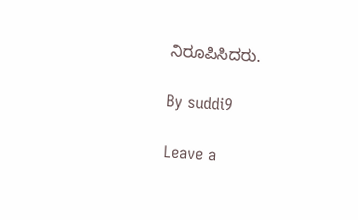ನಿರೂಪಿಸಿದರು.

By suddi9

Leave a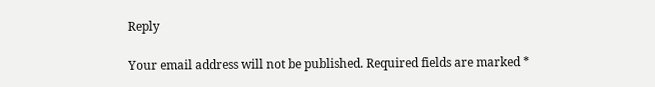Reply

Your email address will not be published. Required fields are marked *